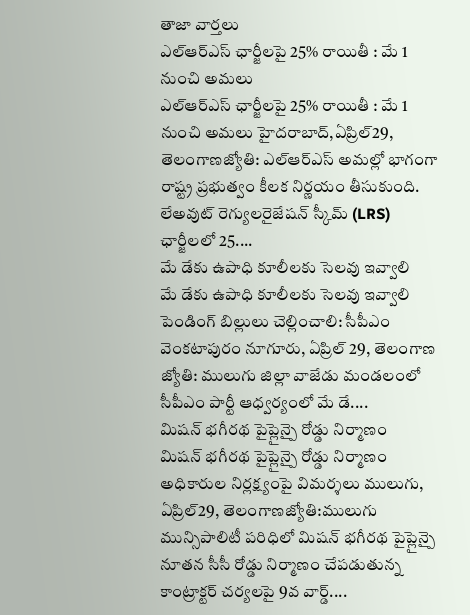తాజా వార్తలు
ఎల్ఆర్ఎస్ ఛార్జీలపై 25% రాయితీ : మే 1 నుంచి అమలు
ఎల్ఆర్ఎస్ ఛార్జీలపై 25% రాయితీ : మే 1 నుంచి అమలు హైదరాబాద్,ఏప్రిల్29, తెలంగాణజ్యోతి: ఎల్ఆర్ఎస్ అమల్లో భాగంగా రాష్ట్ర ప్రభుత్వం కీలక నిర్ణయం తీసుకుంది. లేఅవుట్ రెగ్యులరైజేషన్ స్కీమ్ (LRS) ఛార్జీలలో 25....
మే డేకు ఉపాధి కూలీలకు సెలవు ఇవ్వాలి
మే డేకు ఉపాధి కూలీలకు సెలవు ఇవ్వాలి పెండింగ్ బిల్లులు చెల్లించాలి: సీపీఎం వెంకటాపురం నూగూరు, ఏప్రిల్ 29, తెలంగాణ జ్యోతి: ములుగు జిల్లా వాజేడు మండలంలో సీపీఎం పార్టీ ఆధ్వర్యంలో మే డే....
మిషన్ భగీరథ పైప్లైన్పై రోడ్డు నిర్మాణం
మిషన్ భగీరథ పైప్లైన్పై రోడ్డు నిర్మాణం అధికారుల నిర్లక్ష్యంపై విమర్శలు ములుగు, ఏప్రిల్29, తెలంగాణజ్యోతి:ములుగు మున్సిపాలిటీ పరిధిలో మిషన్ భగీరథ పైప్లైన్పై నూతన సీసీ రోడ్డు నిర్మాణం చేపడుతున్న కాంట్రాక్టర్ చర్యలపై 9వ వార్డ్....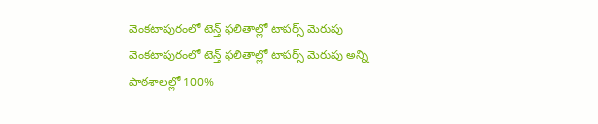వెంకటాపురంలో టెన్త్ ఫలితాల్లో టాపర్స్ మెరుపు
వెంకటాపురంలో టెన్త్ ఫలితాల్లో టాపర్స్ మెరుపు అన్ని పాఠశాలల్లో 100%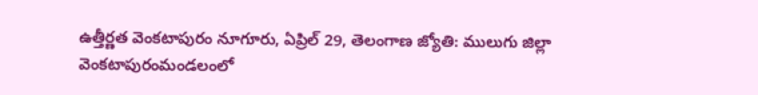ఉత్తీర్ణత వెంకటాపురం నూగూరు, ఏప్రిల్ 29, తెలంగాణ జ్యోతి: ములుగు జిల్లా వెంకటాపురంమండలంలో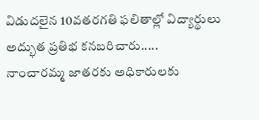విడుదలైన 10వతరగతి ఫలితాల్లో విద్యార్థులు అద్భుత ప్రతిభ కనబరిచారు.....
నాంచారమ్మ జాతరకు అధికారులకు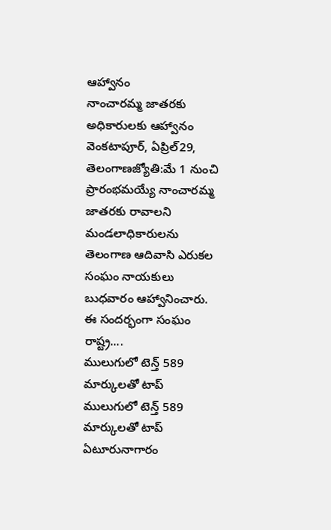ఆహ్వానం
నాంచారమ్మ జాతరకు అధికారులకు ఆహ్వానం వెంకటాపూర్, ఏప్రిల్29, తెలంగాణజ్యోతి:మే 1 నుంచి ప్రారంభమయ్యే నాంచారమ్మ జాతరకు రావాలని మండలాధికారులను తెలంగాణ ఆదివాసి ఎరుకల సంఘం నాయకులు బుధవారం ఆహ్వానించారు. ఈ సందర్భంగా సంఘం రాష్ట్ర....
ములుగులో టెన్త్ 589 మార్కులతో టాప్
ములుగులో టెన్త్ 589 మార్కులతో టాప్ ఏటూరునాగారం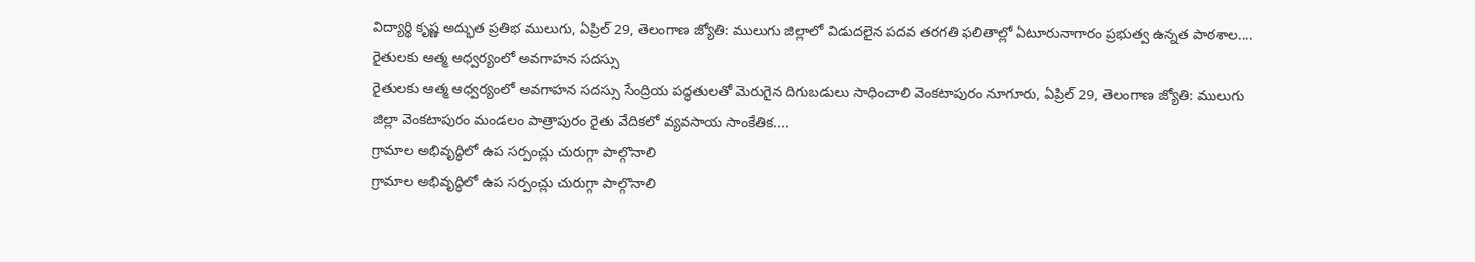విద్యార్థి కృష్ణ అద్భుత ప్రతిభ ములుగు, ఏప్రిల్ 29, తెలంగాణ జ్యోతి: ములుగు జిల్లాలో విడుదలైన పదవ తరగతి ఫలితాల్లో ఏటూరునాగారం ప్రభుత్వ ఉన్నత పాఠశాల....
రైతులకు ఆత్మ ఆధ్వర్యంలో అవగాహన సదస్సు
రైతులకు ఆత్మ ఆధ్వర్యంలో అవగాహన సదస్సు సేంద్రియ పద్ధతులతో మెరుగైన దిగుబడులు సాధించాలి వెంకటాపురం నూగూరు, ఏప్రిల్ 29, తెలంగాణ జ్యోతి: ములుగు జిల్లా వెంకటాపురం మండలం పాత్రాపురం రైతు వేదికలో వ్యవసాయ సాంకేతిక....
గ్రామాల అభివృద్ధిలో ఉప సర్పంచ్లు చురుగ్గా పాల్గొనాలి
గ్రామాల అభివృద్ధిలో ఉప సర్పంచ్లు చురుగ్గా పాల్గొనాలి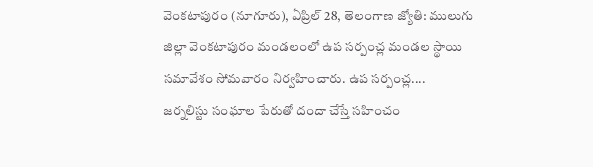వెంకటాపురం (నూగూరు), ఏప్రిల్ 28, తెలంగాణ జ్యోతి: ములుగు జిల్లా వెంకటాపురం మండలంలో ఉప సర్పంచ్ల మండల స్థాయి సమావేశం సోమవారం నిర్వహించారు. ఉప సర్పంచ్ల....
జర్నలిస్టు సంఘాల పేరుతో దందా చేస్తే సహించం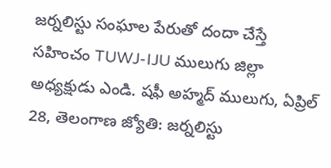జర్నలిస్టు సంఘాల పేరుతో దందా చేస్తే సహించం TUWJ-IJU ములుగు జిల్లా అధ్యక్షుడు ఎండి. షఫీ అహ్మద్ ములుగు, ఏప్రిల్ 28, తెలంగాణ జ్యోతి: జర్నలిస్టు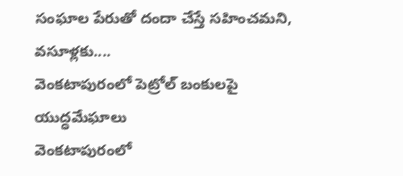సంఘాల పేరుతో దందా చేస్తే సహించమని, వసూళ్లకు....
వెంకటాపురంలో పెట్రోల్ బంకులపై యుద్ధమేఘాలు
వెంకటాపురంలో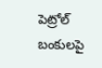పెట్రోల్ బంకులపై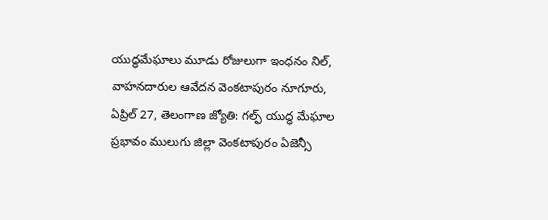యుద్ధమేఘాలు మూడు రోజులుగా ఇంధనం నిల్, వాహనదారుల ఆవేదన వెంకటాపురం నూగూరు, ఏప్రిల్ 27, తెలంగాణ జ్యోతి: గల్ఫ్ యుద్ధ మేఘాల ప్రభావం ములుగు జిల్లా వెంకటాపురం ఏజెన్సీ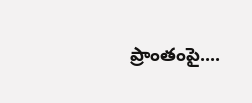ప్రాంతంపై....